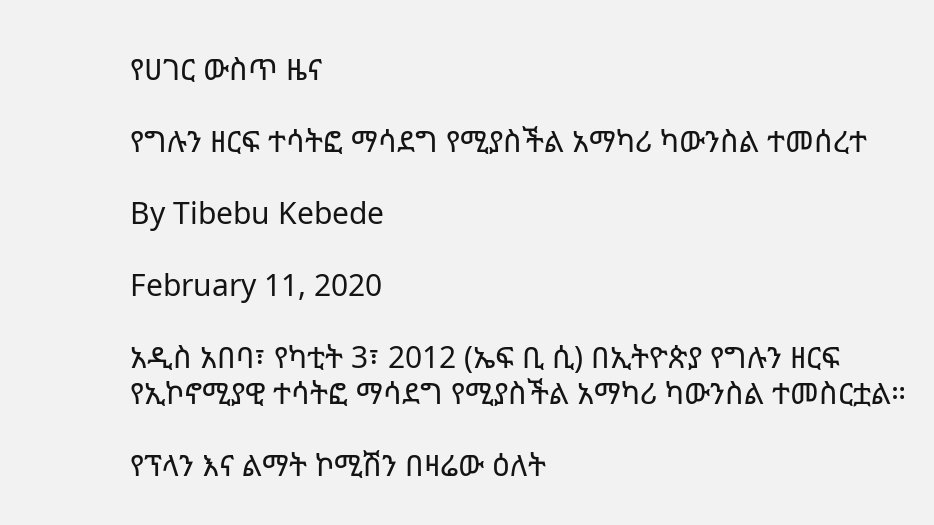የሀገር ውስጥ ዜና

የግሉን ዘርፍ ተሳትፎ ማሳደግ የሚያስችል አማካሪ ካውንስል ተመሰረተ

By Tibebu Kebede

February 11, 2020

አዲስ አበባ፣ የካቲት 3፣ 2012 (ኤፍ ቢ ሲ) በኢትዮጵያ የግሉን ዘርፍ የኢኮኖሚያዊ ተሳትፎ ማሳደግ የሚያስችል አማካሪ ካውንስል ተመስርቷል።

የፕላን እና ልማት ኮሚሽን በዛሬው ዕለት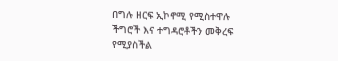በግሉ ዘርፍ ኢኮኖሚ የሚስተዋሉ ችግሮች እና ተግዳሮቶችን መቅረፍ የሚያስችል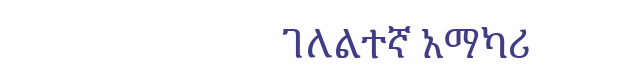ገለልተኛ አማካሪ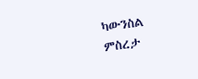ካውንስል ምስረታ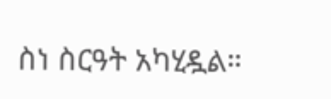ስነ ስርዓት አካሂዷል።